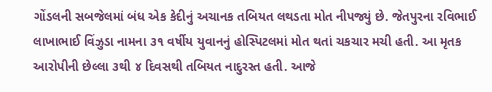ગોંડલની સબજેલમાં બંધ એક કેદીનું અચાનક તબિયત લથડતા મોત નીપજ્યું છે. જેતપુરના રવિભાઈ લાખાભાઈ વિંઝુડા નામના ૩૧ વર્ષીય યુવાનનું હોસ્પિટલમાં મોત થતાં ચકચાર મચી હતી. આ મૃતક આરોપીની છેલ્લા ૩થી ૪ દિવસથી તબિયત નાદુરસ્ત હતી. આજે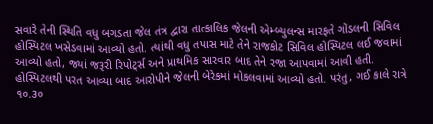સવારે તેની સ્થિતિ વધુ બગડતા જેલ તંત્ર દ્વારા તાત્કાલિક જેલની એમ્બ્યુલન્સ મારફતે ગોંડલની સિવિલ હોસ્પિટલ ખસેડવામાં આવ્યો હતો. ત્યાંથી વધુ તપાસ માટે તેને રાજકોટ સિવિલ હોસ્પિટલ લઈ જવામાં આવ્યો હતો, જ્યાં જરૂરી રિપોટ્‌ર્સ અને પ્રાથમિક સારવાર બાદ તેને રજા આપવામાં આવી હતી. હોસ્પિટલથી પરત આવ્યા બાદ આરોપીને જેલની બેરેકમાં મોકલવામાં આવ્યો હતો. પરંતુ, ગઈ કાલે રાત્રે ૧૦.૩૦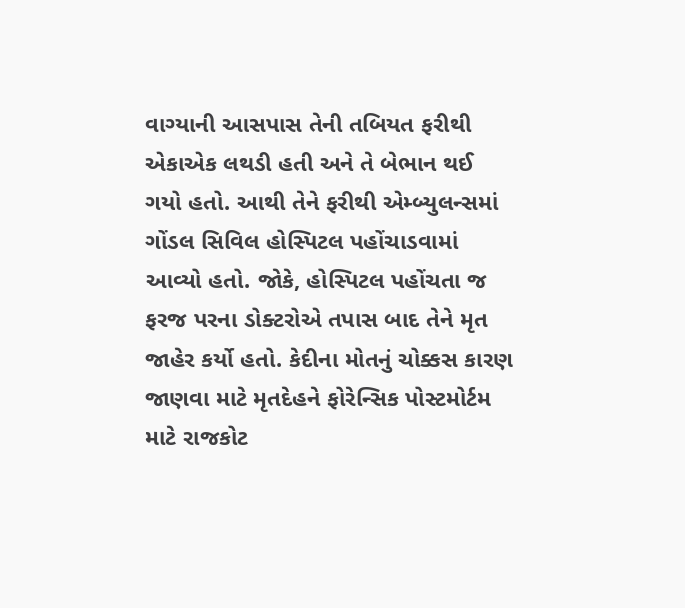વાગ્યાની આસપાસ તેની તબિયત ફરીથી એકાએક લથડી હતી અને તે બેભાન થઈ ગયો હતો. આથી તેને ફરીથી એમ્બ્યુલન્સમાં ગોંડલ સિવિલ હોસ્પિટલ પહોંચાડવામાં આવ્યો હતો. જોકે, હોસ્પિટલ પહોંચતા જ ફરજ પરના ડોક્ટરોએ તપાસ બાદ તેને મૃત જાહેર કર્યો હતો. કેદીના મોતનું ચોક્કસ કારણ જાણવા માટે મૃતદેહને ફોરેન્સિક પોસ્ટમોર્ટમ માટે રાજકોટ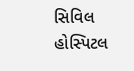સિવિલ હોસ્પિટલ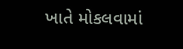ખાતે મોકલવામાં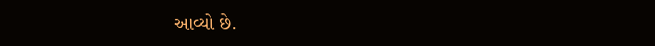આવ્યો છે.